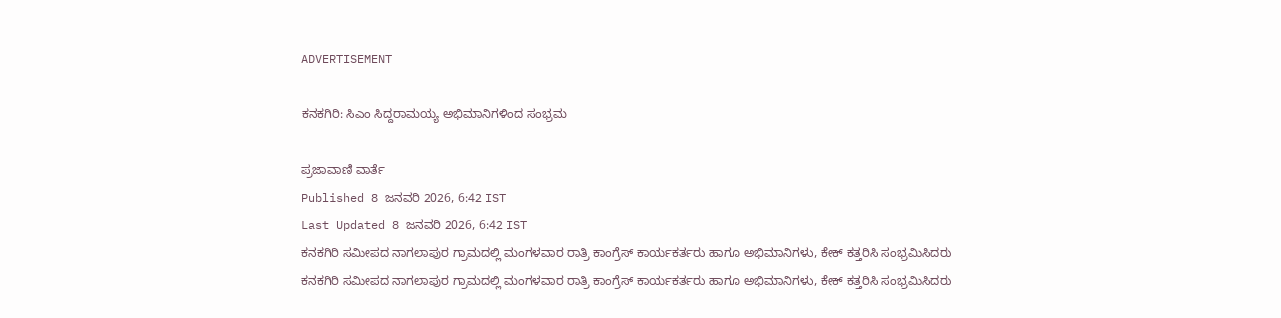ADVERTISEMENT

ಕನಕಗಿರಿ: ಸಿಎಂ ಸಿದ್ದರಾಮಯ್ಯ ಅಭಿಮಾನಿಗಳಿಂದ‌ ಸಂಭ್ರಮ

ಪ್ರಜಾವಾಣಿ ವಾರ್ತೆ
Published 8 ಜನವರಿ 2026, 6:42 IST
Last Updated 8 ಜನವರಿ 2026, 6:42 IST
ಕನಕಗಿರಿ ಸಮೀಪದ‌ ನಾಗಲಾಪುರ ಗ್ರಾಮದಲ್ಲಿ ಮಂಗಳವಾರ ರಾತ್ರಿ ಕಾಂಗ್ರೆಸ್ ಕಾರ್ಯಕರ್ತರು ಹಾಗೂ ಅಭಿಮಾನಿಗಳು, ಕೇಕ್ ಕತ್ತರಿಸಿ ಸಂಭ್ರಮಿಸಿದರು
ಕನಕಗಿರಿ ಸಮೀಪದ‌ ನಾಗಲಾಪುರ ಗ್ರಾಮದಲ್ಲಿ ಮಂಗಳವಾರ ರಾತ್ರಿ ಕಾಂಗ್ರೆಸ್ ಕಾರ್ಯಕರ್ತರು ಹಾಗೂ ಅಭಿಮಾನಿಗಳು, ಕೇಕ್ ಕತ್ತರಿಸಿ ಸಂಭ್ರಮಿಸಿದರು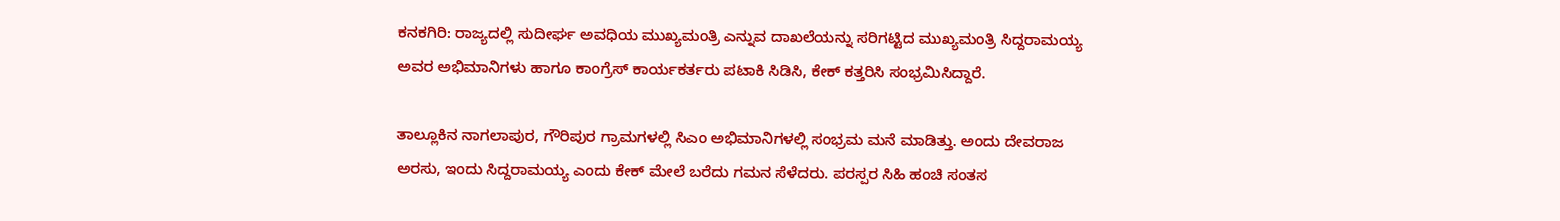ಕನಕಗಿರಿ: ರಾಜ್ಯದಲ್ಲಿ ಸುದೀರ್ಘ ಅವಧಿಯ ಮುಖ್ಯಮಂತ್ರಿ ಎನ್ನುವ ದಾಖಲೆಯನ್ನು ಸರಿಗಟ್ಟಿದ ಮುಖ್ಯಮಂತ್ರಿ ಸಿದ್ದರಾಮಯ್ಯ ಅವರ ಅಭಿಮಾನಿಗಳು ಹಾಗೂ ಕಾಂಗ್ರೆಸ್ ಕಾರ್ಯಕರ್ತರು ಪಟಾಕಿ ಸಿಡಿಸಿ, ಕೇಕ್ ಕತ್ತರಿಸಿ ಸಂಭ್ರಮಿಸಿದ್ದಾರೆ.

ತಾಲ್ಲೂಕಿನ ನಾಗಲಾಪುರ, ಗೌರಿಪುರ ಗ್ರಾಮಗಳಲ್ಲಿ ಸಿಎಂ ಅಭಿಮಾನಿಗಳಲ್ಲಿ ಸಂಭ್ರಮ ಮನೆ ಮಾಡಿತ್ತು. ಅಂದು ದೇವರಾಜ ಅರಸು, ಇಂದು ಸಿದ್ದರಾಮಯ್ಯ ಎಂದು‌‌ ಕೇಕ್ ಮೇಲೆ ಬರೆದು ಗಮನ ಸೆಳೆದರು. ಪರಸ್ಪರ ಸಿಹಿ ಹಂಚಿ‌ ಸಂತಸ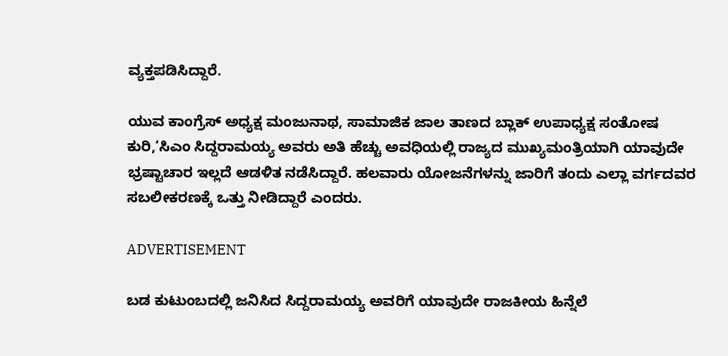ವ್ಯಕ್ತಪಡಿಸಿದ್ದಾರೆ.

ಯುವ ಕಾಂಗ್ರೆಸ್ ಅಧ್ಯಕ್ಷ ಮಂಜುನಾಥ, ಸಾಮಾಜಿಕ ಜಾಲ ತಾಣದ ಬ್ಲಾಕ್ ಉಪಾಧ್ಯಕ್ಷ ಸಂತೋಷ‌ ಕುರಿ,‘ಸಿಎಂ ಸಿದ್ದರಾಮಯ್ಯ ಅವರು ಅತಿ ಹೆಚ್ಚು ಅವಧಿಯಲ್ಲಿ ರಾಜ್ಯದ‌ ಮುಖ್ಯಮಂತ್ರಿಯಾಗಿ ಯಾವುದೇ ಭ್ರಷ್ಟಾಚಾರ ಇಲ್ಲದೆ ಆಡಳಿತ ನಡೆಸಿದ್ದಾರೆ. ಹಲವಾರು‌ ಯೋಜನೆಗಳನ್ನು ಜಾರಿಗೆ‌ ತಂದು ಎಲ್ಲಾ ವರ್ಗದವರ ಸಬಲೀಕರಣಕ್ಕೆ ಒತ್ತು ನೀಡಿದ್ದಾರೆ ಎಂದರು.

ADVERTISEMENT

ಬಡ ಕುಟುಂಬದಲ್ಲಿ ಜನಿಸಿದ ಸಿದ್ದರಾಮಯ್ಯ ಅವರಿಗೆ ಯಾವುದೇ ರಾಜಕೀಯ ಹಿನ್ನೆಲೆ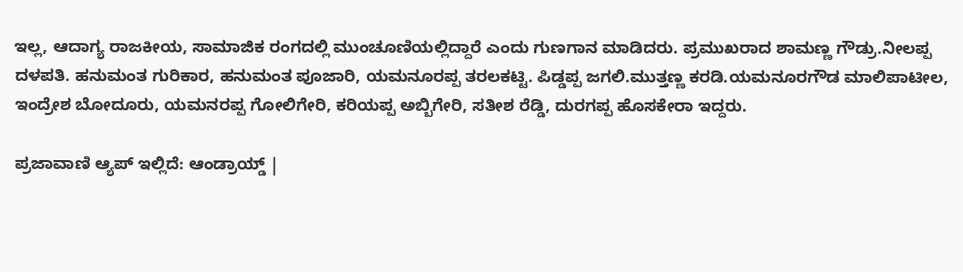ಇಲ್ಲ, ಆದಾಗ್ಯ ರಾಜಕೀಯ, ಸಾಮಾಜಿಕ ರಂಗದಲ್ಲಿ ಮುಂಚೂಣಿಯಲ್ಲಿದ್ದಾರೆ ಎಂದು ಗುಣಗಾನ ಮಾಡಿದರು. ಪ್ರಮುಖರಾದ ಶಾಮಣ್ಣ ಗೌಡ್ರು.ನೀಲಪ್ಪ ದಳಪತಿ. ಹನುಮಂತ ಗುರಿಕಾರ, ಹನುಮಂತ ಪೂಜಾರಿ, ಯಮನೂರಪ್ಪ ತರಲಕಟ್ಟಿ. ಪಿಡ್ಡಪ್ಪ ಜಗಲಿ.ಮುತ್ತಣ್ಣ ಕರಡಿ.ಯಮನೂರಗೌಡ ಮಾಲಿಪಾಟೀಲ, ಇಂದ್ರೇಶ ಬೋದೂರು, ಯಮನರಪ್ಪ ಗೋಲಿಗೇರಿ, ಕರಿಯಪ್ಪ ಅಬ್ಬಿಗೇರಿ, ಸತೀಶ ರೆಡ್ಡಿ, ದುರಗಪ್ಪ ಹೊಸಕೇರಾ ಇದ್ದರು.

ಪ್ರಜಾವಾಣಿ ಆ್ಯಪ್ ಇಲ್ಲಿದೆ: ಆಂಡ್ರಾಯ್ಡ್ |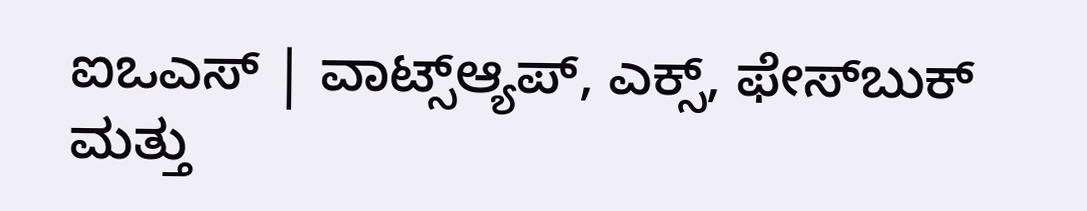ಐಒಎಸ್ | ವಾಟ್ಸ್ಆ್ಯಪ್, ಎಕ್ಸ್, ಫೇಸ್‌ಬುಕ್ ಮತ್ತು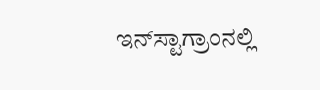ಇನ್‌ಸ್ಟಾಗ್ರಾಂನಲ್ಲಿ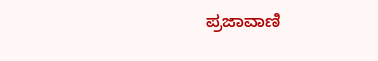ಪ್ರಜಾವಾಣಿ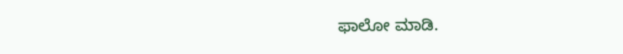ಫಾಲೋ ಮಾಡಿ.